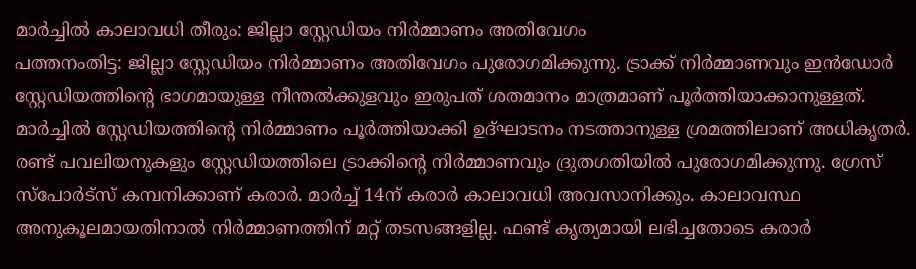മാർച്ചിൽ കാലാവധി തീരും: ജില്ലാ സ്റ്റേഡിയം നിർമ്മാണം അതിവേഗം
പത്തനംതിട്ട: ജില്ലാ സ്റ്റേഡിയം നിർമ്മാണം അതിവേഗം പുരോഗമിക്കുന്നു. ട്രാക്ക് നിർമ്മാണവും ഇൻഡോർ സ്റ്റേഡിയത്തിന്റെ ഭാഗമായുള്ള നീന്തൽക്കുളവും ഇരുപത് ശതമാനം മാത്രമാണ് പൂർത്തിയാക്കാനുള്ളത്. മാർച്ചിൽ സ്റ്റേഡിയത്തിന്റെ നിർമ്മാണം പൂർത്തിയാക്കി ഉദ്ഘാടനം നടത്താനുള്ള ശ്രമത്തിലാണ് അധികൃതർ.
രണ്ട് പവലിയനുകളും സ്റ്റേഡിയത്തിലെ ട്രാക്കിന്റെ നിർമ്മാണവും ദ്രുതഗതിയിൽ പുരോഗമിക്കുന്നു. ഗ്രേസ് സ്പോർട്സ് കമ്പനിക്കാണ് കരാർ. മാർച്ച് 14ന് കരാർ കാലാവധി അവസാനിക്കും. കാലാവസ്ഥ അനുകൂലമായതിനാൽ നിർമ്മാണത്തിന് മറ്റ് തടസങ്ങളില്ല. ഫണ്ട് കൃത്യമായി ലഭിച്ചതോടെ കരാർ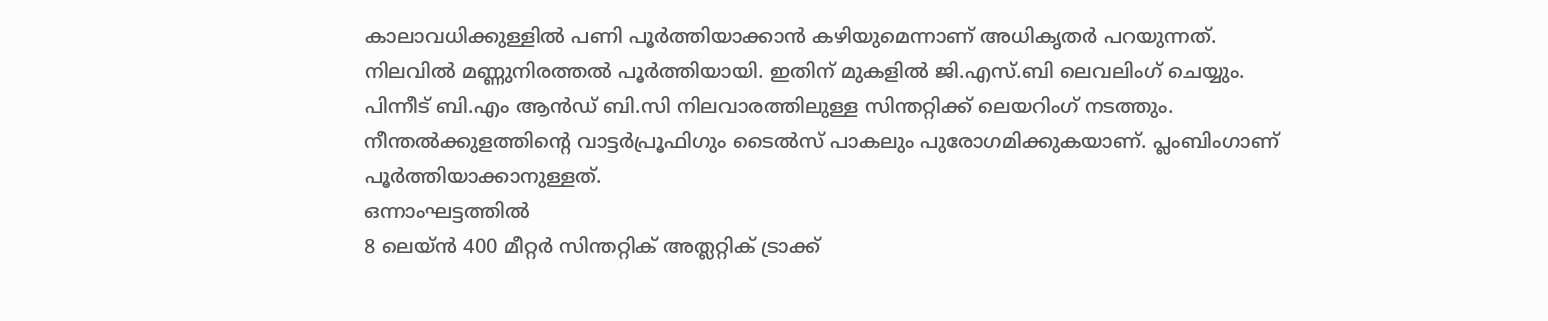കാലാവധിക്കുള്ളിൽ പണി പൂർത്തിയാക്കാൻ കഴിയുമെന്നാണ് അധികൃതർ പറയുന്നത്.
നിലവിൽ മണ്ണുനിരത്തൽ പൂർത്തിയായി. ഇതിന് മുകളിൽ ജി.എസ്.ബി ലെവലിംഗ് ചെയ്യും. പിന്നീട് ബി.എം ആൻഡ് ബി.സി നിലവാരത്തിലുള്ള സിന്തറ്റിക്ക് ലെയറിംഗ് നടത്തും. നീന്തൽക്കുളത്തിന്റെ വാട്ടർപ്രൂഫിഗും ടൈൽസ് പാകലും പുരോഗമിക്കുകയാണ്. പ്ലംബിംഗാണ് പൂർത്തിയാക്കാനുള്ളത്.
ഒന്നാംഘട്ടത്തിൽ
8 ലെയ്ൻ 400 മീറ്റർ സിന്തറ്റിക് അത്ലറ്റിക് ട്രാക്ക്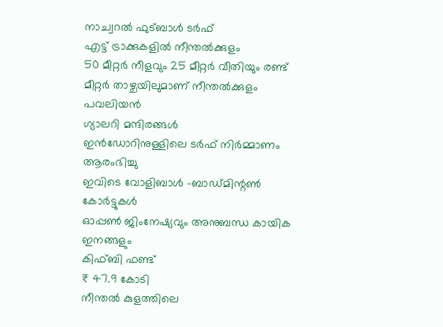നാച്വറൽ ഫുട്ബാൾ ടർഫ്
എട്ട് ട്രാക്കുകളിൽ നീന്തൽക്കുളം
50 മീറ്റർ നീളവും 25 മീറ്റർ വീതിയും രണ്ട് മീറ്റർ താഴ്ചയിലുമാണ് നീന്തൽക്കുളം
പവലിയൻ
ഗ്യാലറി മന്ദിരങ്ങൾ
ഇൻഡോറിനുള്ളിലെ ടർഫ് നിർമ്മാണം ആരംഭിച്ചു
ഇവിടെ വോളിബാൾ -ബാഡ്മിന്റൺ കോർട്ടുകൾ
ഓപ്പൺ ജിംനേഷ്യവും അനുബന്ധ കായിക ഇനങ്ങളും
കിഫ്ബി ഫണ്ട്
₹ 47.9 കോടി
നീന്തൽ കുളത്തിലെ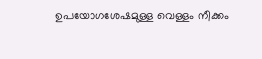ഉപയോഗശേഷമുള്ള വെള്ളം നീക്കം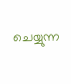ചെയ്യുന്ന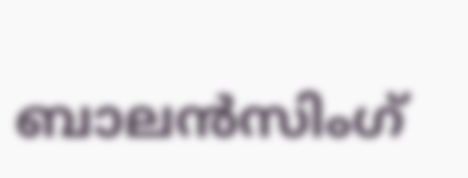ബാലൻസിംഗ്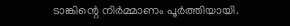ടാങ്കിന്റെ നിർമ്മാണം പൂർത്തിയായി.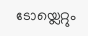ടോയ്ലെറ്റും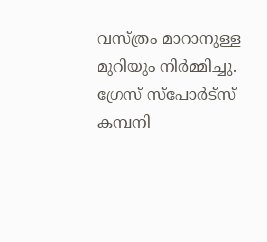വസ്ത്രം മാറാനുള്ള മുറിയും നിർമ്മിച്ചു.
ഗ്രേസ് സ്പോർട്സ് കമ്പനി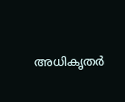അധികൃതർ